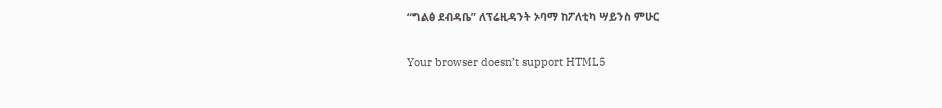“ግልፅ ደብዳቤ” ለፕሬዚዳንት ኦባማ ከፖለቲካ ሣይንስ ምሁር

Your browser doesn’t support HTML5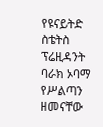የዩናይትድ ስቴትስ ፕሬዚዳንት ባራክ ኦባማ የሥልጣን ዘመናቸው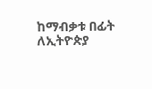ከማብቃቱ በፊት ለኢትዮጵያ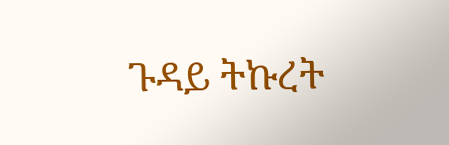ጉዳይ ትኩረት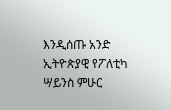እንዲሰጡ አንድ ኢትዮጵያዊ የፖለቲካ ሣይንስ ምሁር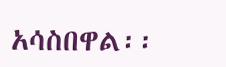አሳስበዋል፡፡